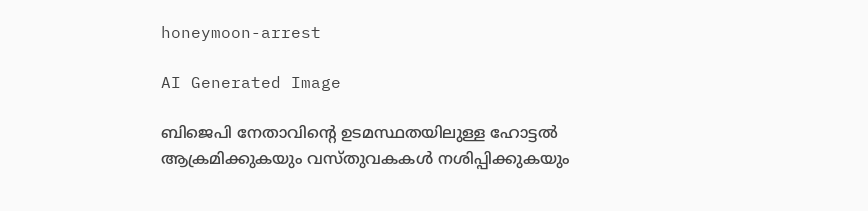honeymoon-arrest

AI Generated Image

ബിജെപി നേതാവിന്‍റെ ഉടമസ്ഥതയിലുള്ള ഹോട്ടൽ ആക്രമിക്കുകയും വസ്തുവകകൾ നശിപ്പിക്കുകയും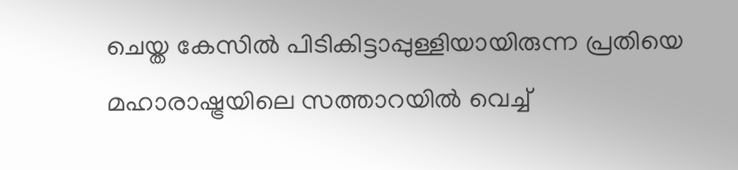ചെയ്ത കേസിൽ പിടികിട്ടാപ്പുള്ളിയായിരുന്ന പ്രതിയെ മഹാരാഷ്ട്രയിലെ സത്താറയിൽ വെച്ച്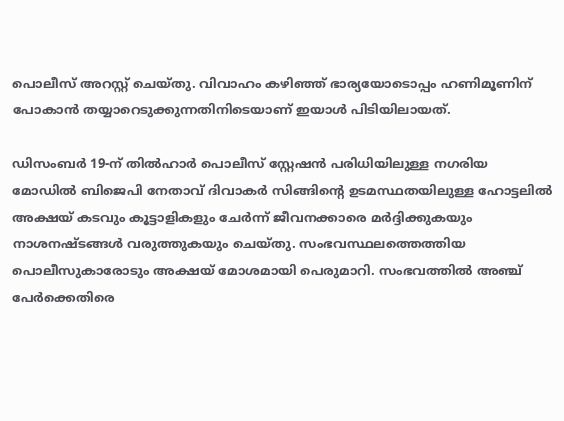പൊലീസ് അറസ്റ്റ് ചെയ്തു. വിവാഹം കഴിഞ്ഞ് ഭാര്യയോടൊപ്പം ഹണിമൂണിന് പോകാൻ തയ്യാറെടുക്കുന്നതിനിടെയാണ് ഇയാൾ പിടിയിലായത്.

ഡിസംബർ 19-ന് തിൽഹാർ പൊലീസ് സ്റ്റേഷൻ പരിധിയിലുള്ള നഗരിയ മോഡിൽ ബിജെപി നേതാവ് ദിവാകർ സിങ്ങിന്റെ ഉടമസ്ഥതയിലുള്ള ഹോട്ടലിൽ അക്ഷയ് കടവും കൂട്ടാളികളും ചേർന്ന് ജീവനക്കാരെ മർദ്ദിക്കുകയും നാശനഷ്ടങ്ങൾ വരുത്തുകയും ചെയ്തു. സംഭവസ്ഥലത്തെത്തിയ പൊലീസുകാരോടും അക്ഷയ് മോശമായി പെരുമാറി. സംഭവത്തിൽ അഞ്ച് പേർക്കെതിരെ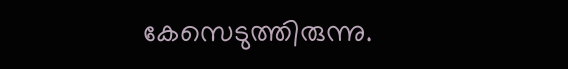കേസെടുത്തിരുന്നു.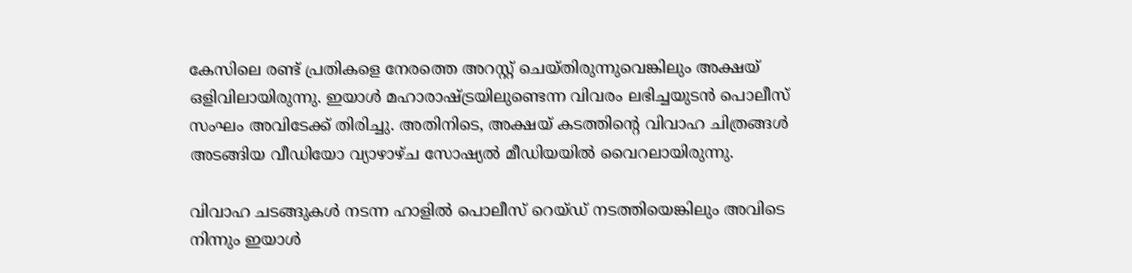കേസിലെ രണ്ട് പ്രതികളെ നേരത്തെ അറസ്റ്റ് ചെയ്തിരുന്നുവെങ്കിലും അക്ഷയ് ഒളിവിലായിരുന്നു. ഇയാൾ മഹാരാഷ്ട്രയിലുണ്ടെന്ന വിവരം ലഭിച്ചയുടൻ പൊലീസ് സംഘം അവിടേക്ക് തിരിച്ചു. അതിനിടെ, അക്ഷയ് കടത്തിന്റെ വിവാഹ ചിത്രങ്ങൾ അടങ്ങിയ വീഡിയോ വ്യാഴാഴ്ച സോഷ്യൽ മീഡിയയിൽ വൈറലായിരുന്നു.

വിവാഹ ചടങ്ങുകൾ നടന്ന ഹാളിൽ പൊലീസ് റെയ്ഡ് നടത്തിയെങ്കിലും അവിടെ നിന്നും ഇയാൾ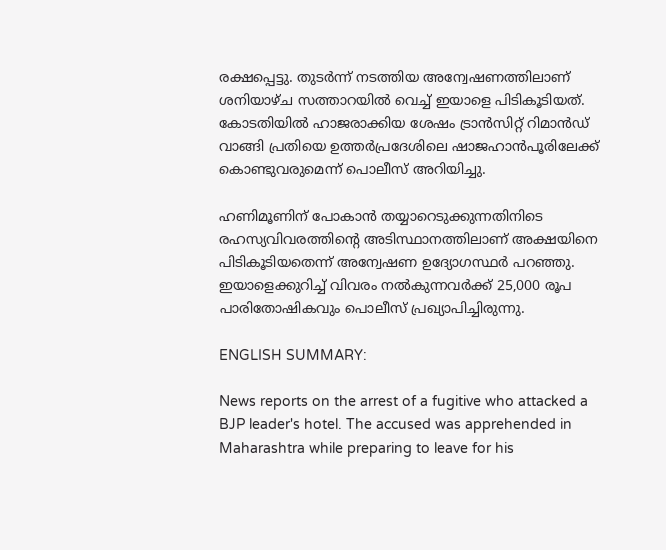രക്ഷപ്പെട്ടു. തുടർന്ന് നടത്തിയ അന്വേഷണത്തിലാണ് ശനിയാഴ്ച സത്താറയിൽ വെച്ച് ഇയാളെ പിടികൂടിയത്. കോടതിയിൽ ഹാജരാക്കിയ ശേഷം ട്രാൻസിറ്റ് റിമാൻഡ് വാങ്ങി പ്രതിയെ ഉത്തർപ്രദേശിലെ ഷാജഹാൻപൂരിലേക്ക് കൊണ്ടുവരുമെന്ന് പൊലീസ് അറിയിച്ചു.

ഹണിമൂണിന് പോകാൻ തയ്യാറെടുക്കുന്നതിനിടെ രഹസ്യവിവരത്തിന്റെ അടിസ്ഥാനത്തിലാണ് അക്ഷയിനെ പിടികൂടിയതെന്ന് അന്വേഷണ ഉദ്യോഗസ്ഥർ പറഞ്ഞു. ഇയാളെക്കുറിച്ച് വിവരം നൽകുന്നവർക്ക് 25,000 രൂപ പാരിതോഷികവും പൊലീസ് പ്രഖ്യാപിച്ചിരുന്നു.

ENGLISH SUMMARY:

News reports on the arrest of a fugitive who attacked a BJP leader's hotel. The accused was apprehended in Maharashtra while preparing to leave for his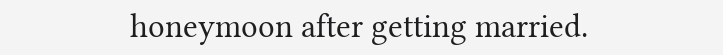honeymoon after getting married.